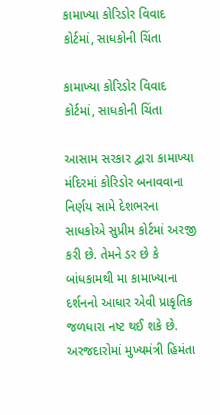કામાખ્યા કોરિડોર વિવાદ કોર્ટમાં, સાધકોની ચિંતા

કામાખ્યા કોરિડોર વિવાદ કોર્ટમાં, સાધકોની ચિંતા

આસામ સરકાર દ્વારા કામાખ્યા મંદિરમાં કોરિડોર બનાવવાના નિર્ણય સામે દેશભરના સાધકોએ સુપ્રીમ કોર્ટમાં અરજી કરી છે. તેમને ડર છે કે બાંધકામથી મા કામાખ્યાના દર્શનનો આધાર એવી પ્રાકૃતિક જળધારા નષ્ટ થઈ શકે છે. અરજદારોમાં મુખ્યમંત્રી હિમંતા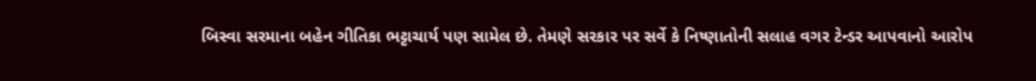બિસ્વા સરમાના બહેન ગીતિકા ભટ્ટાચાર્ય પણ સામેલ છે. તેમણે સરકાર પર સર્વે કે નિષ્ણાતોની સલાહ વગર ટેન્ડર આપવાનો આરોપ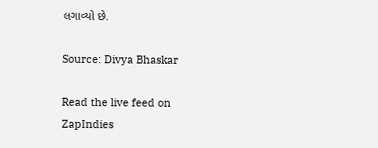લગાવ્યો છે.

Source: Divya Bhaskar

Read the live feed on ZapIndies